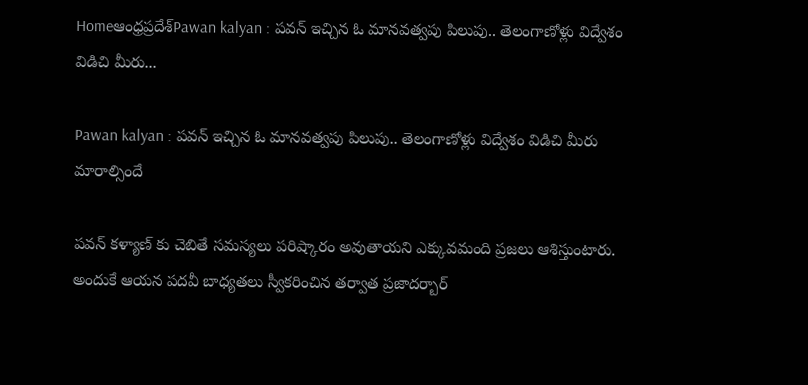Homeఆంధ్రప్రదేశ్‌Pawan kalyan : పవన్ ఇచ్చిన ఓ మానవత్వపు పిలుపు.. తెలంగాణోళ్లు విద్వేశం విడిచి మీరు...

Pawan kalyan : పవన్ ఇచ్చిన ఓ మానవత్వపు పిలుపు.. తెలంగాణోళ్లు విద్వేశం విడిచి మీరు మారాల్సిందే

పవన్ కళ్యాణ్ కు చెబితే సమస్యలు పరిష్కారం అవుతాయని ఎక్కువమంది ప్రజలు ఆశిస్తుంటారు. అందుకే ఆయన పదవీ బాధ్యతలు స్వీకరించిన తర్వాత ప్రజాదర్బార్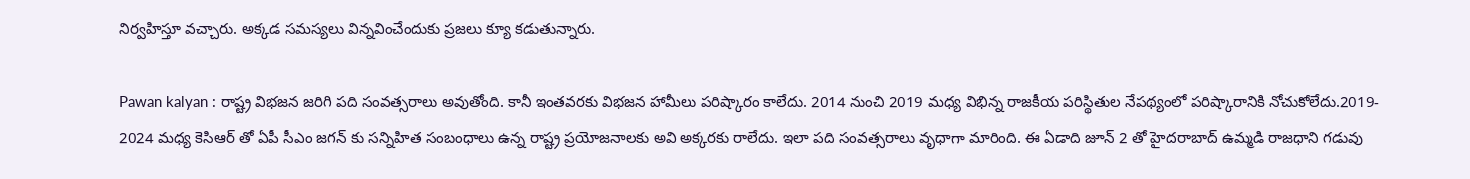నిర్వహిస్తూ వచ్చారు. అక్కడ సమస్యలు విన్నవించేందుకు ప్రజలు క్యూ కడుతున్నారు.

Pawan kalyan : రాష్ట్ర విభజన జరిగి పది సంవత్సరాలు అవుతోంది. కానీ ఇంతవరకు విభజన హామీలు పరిష్కారం కాలేదు. 2014 నుంచి 2019 మధ్య విభిన్న రాజకీయ పరిస్థితుల నేపథ్యంలో పరిష్కారానికి నోచుకోలేదు.2019- 2024 మధ్య కెసిఆర్ తో ఏపీ సీఎం జగన్ కు సన్నిహిత సంబంధాలు ఉన్న రాష్ట్ర ప్రయోజనాలకు అవి అక్కరకు రాలేదు. ఇలా పది సంవత్సరాలు వృధాగా మారింది. ఈ ఏడాది జూన్ 2 తో హైదరాబాద్ ఉమ్మడి రాజధాని గడువు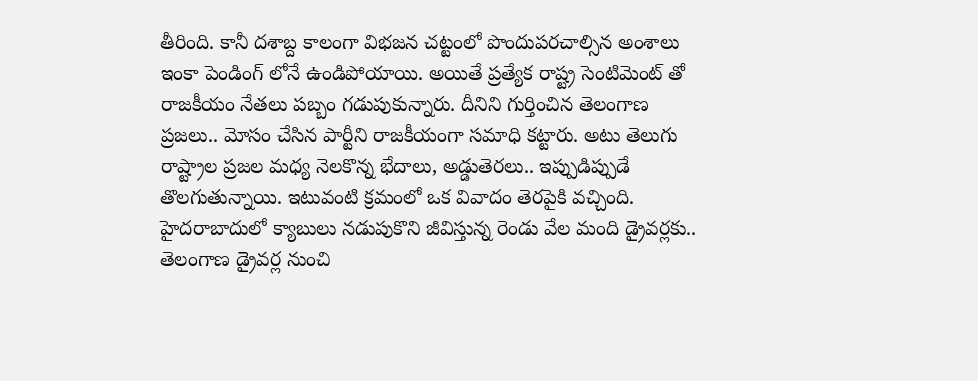తీరింది. కానీ దశాబ్ద కాలంగా విభజన చట్టంలో పొందుపరచాల్సిన అంశాలు ఇంకా పెండింగ్ లోనే ఉండిపోయాయి. అయితే ప్రత్యేక రాష్ట్ర సెంటిమెంట్ తో రాజకీయం నేతలు పబ్బం గడుపుకున్నారు. దీనిని గుర్తించిన తెలంగాణ ప్రజలు.. మోసం చేసిన పార్టీని రాజకీయంగా సమాధి కట్టారు. అటు తెలుగు రాష్ట్రాల ప్రజల మధ్య నెలకొన్న భేదాలు, అడ్డుతెరలు.. ఇప్పుడిప్పుడే తొలగుతున్నాయి. ఇటువంటి క్రమంలో ఒక వివాదం తెరపైకి వచ్చింది. హైదరాబాదులో క్యాబులు నడుపుకొని జీవిస్తున్న రెండు వేల మంది డ్రైవర్లకు.. తెలంగాణ డ్రైవర్ల నుంచి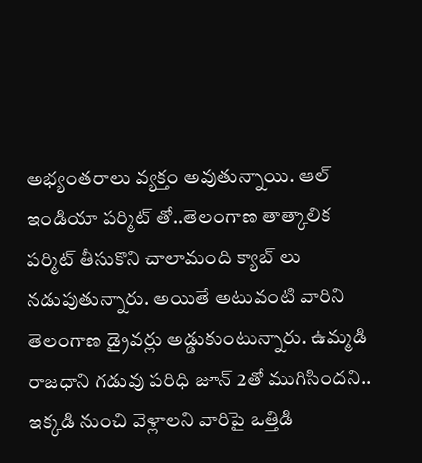అభ్యంతరాలు వ్యక్తం అవుతున్నాయి. ఆల్ ఇండియా పర్మిట్ తో..తెలంగాణ తాత్కాలిక పర్మిట్ తీసుకొని చాలామంది క్యాబ్ లు నడుపుతున్నారు. అయితే అటువంటి వారిని తెలంగాణ డ్రైవర్లు అడ్డుకుంటున్నారు. ఉమ్మడి రాజధాని గడువు పరిధి జూన్ 2తో ముగిసిందని.. ఇక్కడి నుంచి వెళ్లాలని వారిపై ఒత్తిడి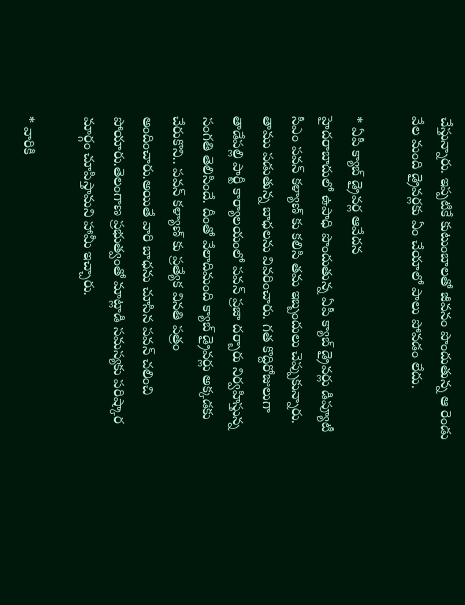చేస్తున్నారు. ఇప్పటికే కుటుంబాలతో జీవనం పొందుతున్న ఆ రెండు వేల మంది డ్రైవర్లకు ఏం చేయాలో పాలు పోవడం లేదు.

* ఏపీ క్యాబ్ డ్రైవర్ల ఆవేదన
హైదరాబాదులో ఉపాధి పొందుతున్న ఏపీ క్యాబ్ డ్రైవర్లు డిప్యూటీ సీఎం పవన్ కళ్యాణ్ కు కలిసి తమ ఇబ్బందులు చెప్పుకున్నారు. తాము పడుతున్న బాధలను వివరించారు. గత కొద్దిరోజులుగా తాడేపల్లి పార్టీ కార్యాలయంలో పవన్ ప్రజా దర్బారు నిర్వహిస్తున్న సంగతి తెలిసిందే. దీంతో వేలాదిమంది క్యాబ్ డ్రైవర్లు అక్కడకు చేరుకొని.. పవన్ కళ్యాణ్ కు ప్రత్యేక వినతి పత్రం అందించారు.అయితే వారి బాధను చూసిన పవన్ చలించి పోయారు.తెలంగాణ ప్రభుత్వంతో మాట్లాడి సమస్యకు పరిష్కార మార్గం చూపిస్తామని హామీ ఇచ్చారు.

* వారికి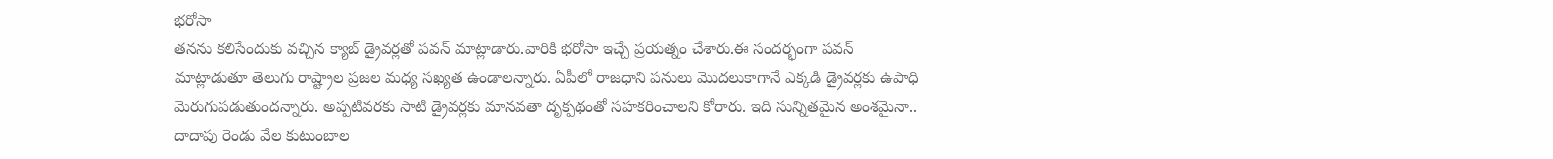భరోసా
తనను కలిసేందుకు వచ్చిన క్యాబ్ డ్రైవర్లతో పవన్ మాట్లాడారు.వారికి భరోసా ఇచ్చే ప్రయత్నం చేశారు.ఈ సందర్భంగా పవన్ మాట్లాడుతూ తెలుగు రాష్ట్రాల ప్రజల మధ్య సఖ్యత ఉండాలన్నారు. ఏపీలో రాజధాని పనులు మొదలుకాగానే ఎక్కడి డ్రైవర్లకు ఉపాధి మెరుగుపడుతుందన్నారు. అప్పటివరకు సాటి డ్రైవర్లకు మానవతా దృక్పథంతో సహకరించాలని కోరారు. ఇది సున్నితమైన అంశమైనా.. దాదాపు రెండు వేల కుటుంబాల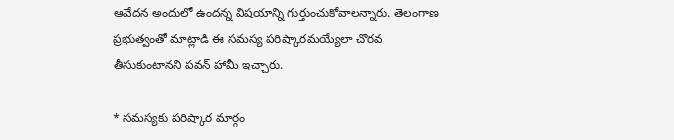ఆవేదన అందులో ఉందన్న విషయాన్ని గుర్తుంచుకోవాలన్నారు. తెలంగాణ ప్రభుత్వంతో మాట్లాడి ఈ సమస్య పరిష్కారమయ్యేలా చొరవ తీసుకుంటానని పవన్ హామీ ఇచ్చారు.

* సమస్యకు పరిష్కార మార్గం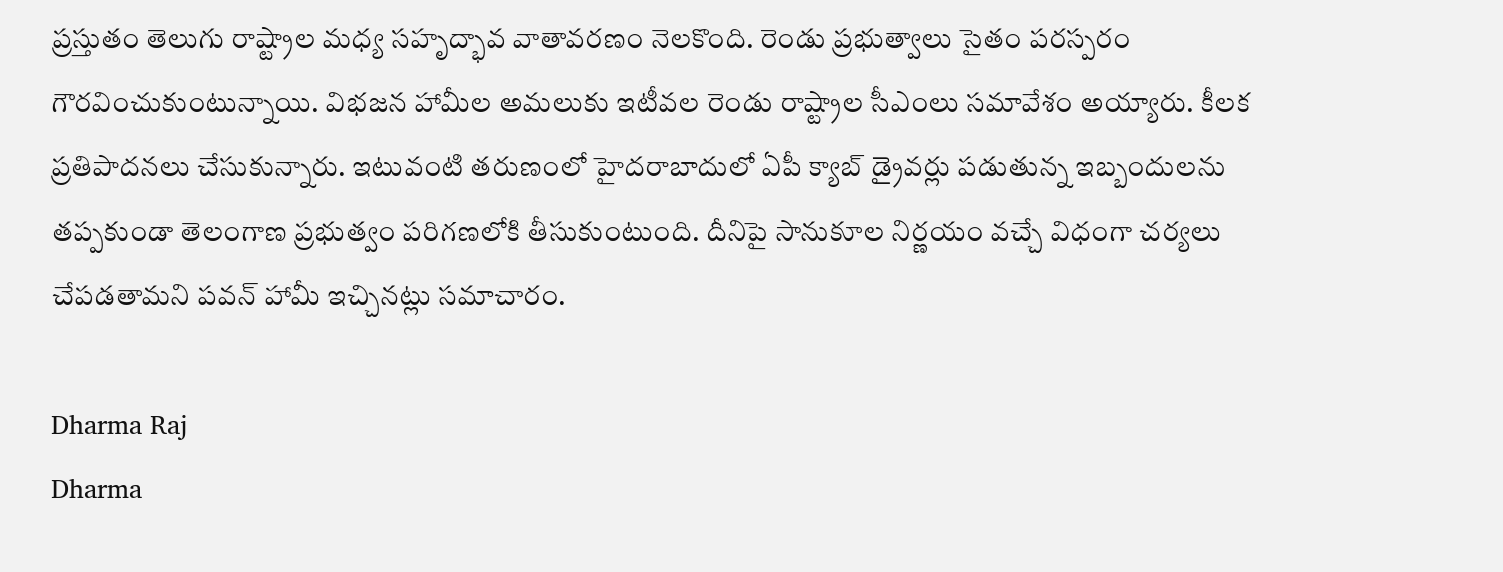ప్రస్తుతం తెలుగు రాష్ట్రాల మధ్య సహృద్భావ వాతావరణం నెలకొంది. రెండు ప్రభుత్వాలు సైతం పరస్పరం గౌరవించుకుంటున్నాయి. విభజన హామీల అమలుకు ఇటీవల రెండు రాష్ట్రాల సీఎంలు సమావేశం అయ్యారు. కీలక ప్రతిపాదనలు చేసుకున్నారు. ఇటువంటి తరుణంలో హైదరాబాదులో ఏపీ క్యాబ్ డ్రైవర్లు పడుతున్న ఇబ్బందులను తప్పకుండా తెలంగాణ ప్రభుత్వం పరిగణలోకి తీసుకుంటుంది. దీనిపై సానుకూల నిర్ణయం వచ్చే విధంగా చర్యలు చేపడతామని పవన్ హామీ ఇచ్చినట్లు సమాచారం.

Dharma Raj
Dharma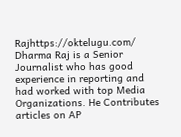Rajhttps://oktelugu.com/
Dharma Raj is a Senior Journalist who has good experience in reporting and had worked with top Media Organizations. He Contributes articles on AP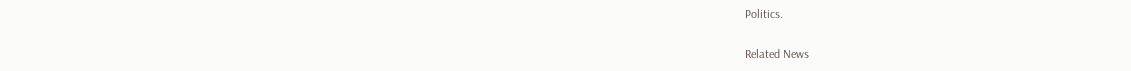Politics.

Related News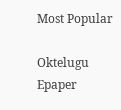Most Popular

Oktelugu Epaper